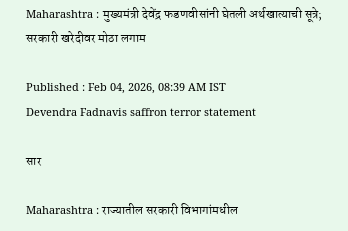Maharashtra : मुख्यमंत्री देवेंद्र फडणवीसांनी घेतली अर्थखात्याची सूत्रे; सरकारी खरेदीवर मोठा लगाम

Published : Feb 04, 2026, 08:39 AM IST
Devendra Fadnavis saffron terror statement

सार

Maharashtra : राज्यातील सरकारी विभागांमधील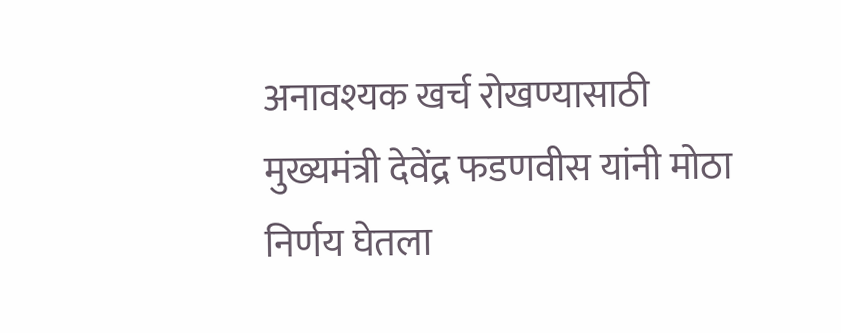अनावश्यक खर्च रोखण्यासाठी मुख्यमंत्री देवेंद्र फडणवीस यांनी मोठा निर्णय घेतला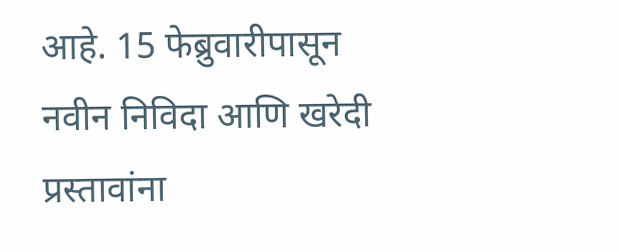आहे. 15 फेब्रुवारीपासून नवीन निविदा आणि खरेदी प्रस्तावांना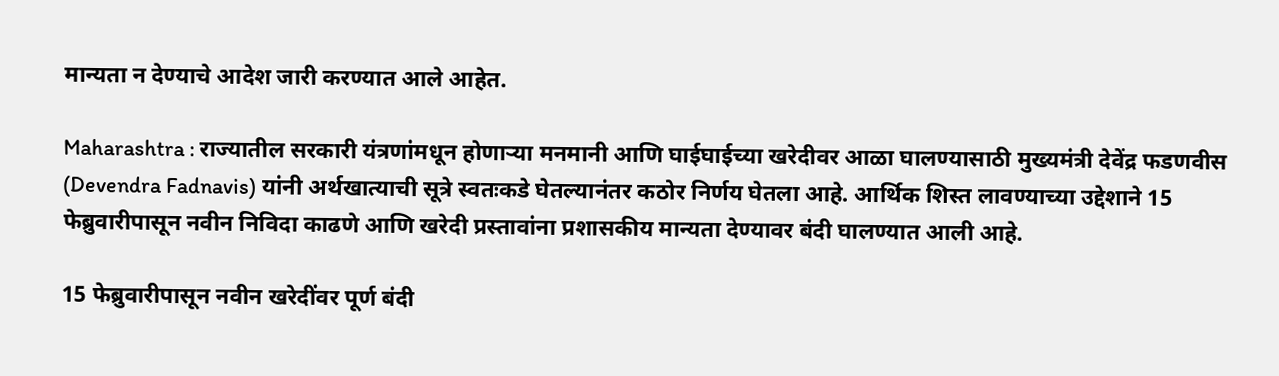मान्यता न देण्याचे आदेश जारी करण्यात आले आहेत.

Maharashtra : राज्यातील सरकारी यंत्रणांमधून होणाऱ्या मनमानी आणि घाईघाईच्या खरेदीवर आळा घालण्यासाठी मुख्यमंत्री देवेंद्र फडणवीस (Devendra Fadnavis) यांनी अर्थखात्याची सूत्रे स्वतःकडे घेतल्यानंतर कठोर निर्णय घेतला आहे. आर्थिक शिस्त लावण्याच्या उद्देशाने 15 फेब्रुवारीपासून नवीन निविदा काढणे आणि खरेदी प्रस्तावांना प्रशासकीय मान्यता देण्यावर बंदी घालण्यात आली आहे.

15 फेब्रुवारीपासून नवीन खरेदींवर पूर्ण बंदी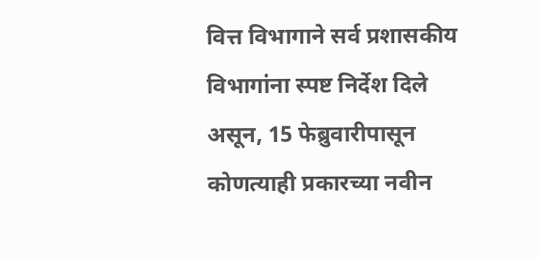वित्त विभागाने सर्व प्रशासकीय विभागांना स्पष्ट निर्देश दिले असून, 15 फेब्रुवारीपासून कोणत्याही प्रकारच्या नवीन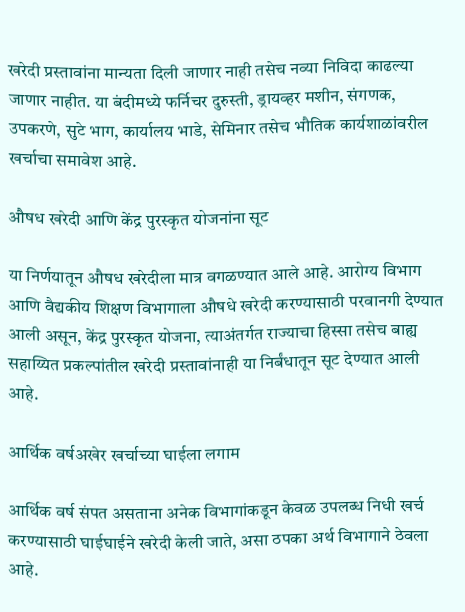खरेदी प्रस्तावांना मान्यता दिली जाणार नाही तसेच नव्या निविदा काढल्या जाणार नाहीत. या बंदीमध्ये फर्निचर दुरुस्ती, ड्रायव्हर मशीन, संगणक, उपकरणे, सुटे भाग, कार्यालय भाडे, सेमिनार तसेच भौतिक कार्यशाळांवरील खर्चाचा समावेश आहे.

औषध खरेदी आणि केंद्र पुरस्कृत योजनांना सूट

या निर्णयातून औषध खरेदीला मात्र वगळण्यात आले आहे. आरोग्य विभाग आणि वैद्यकीय शिक्षण विभागाला औषधे खरेदी करण्यासाठी परवानगी देण्यात आली असून, केंद्र पुरस्कृत योजना, त्याअंतर्गत राज्याचा हिस्सा तसेच बाह्य सहाय्यित प्रकल्पांतील खरेदी प्रस्तावांनाही या निर्बंधातून सूट देण्यात आली आहे.

आर्थिक वर्षअखेर खर्चाच्या घाईला लगाम

आर्थिक वर्ष संपत असताना अनेक विभागांकडून केवळ उपलब्ध निधी खर्च करण्यासाठी घाईघाईने खरेदी केली जाते, असा ठपका अर्थ विभागाने ठेवला आहे.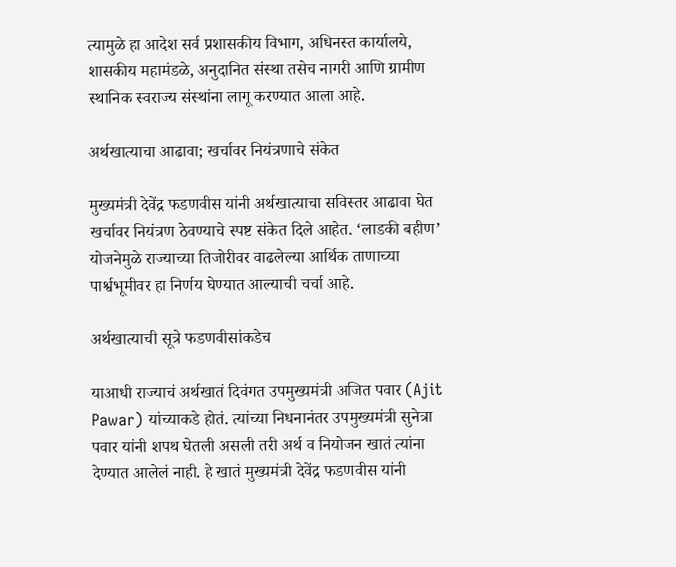त्यामुळे हा आदेश सर्व प्रशासकीय विभाग, अधिनस्त कार्यालये, शासकीय महामंडळे, अनुदानित संस्था तसेच नागरी आणि ग्रामीण स्थानिक स्वराज्य संस्थांना लागू करण्यात आला आहे.

अर्थखात्याचा आढावा; खर्चावर नियंत्रणाचे संकेत

मुख्यमंत्री देवेंद्र फडणवीस यांनी अर्थखात्याचा सविस्तर आढावा घेत खर्चावर नियंत्रण ठेवण्याचे स्पष्ट संकेत दिले आहेत. ‘लाडकी बहीण’ योजनेमुळे राज्याच्या तिजोरीवर वाढलेल्या आर्थिक ताणाच्या पार्श्वभूमीवर हा निर्णय घेण्यात आल्याची चर्चा आहे.

अर्थखात्याची सूत्रे फडणवीसांकडेच

याआधी राज्याचं अर्थखातं दिवंगत उपमुख्यमंत्री अजित पवार (Ajit Pawar) यांच्याकडे होतं. त्यांच्या निधनानंतर उपमुख्यमंत्री सुनेत्रा पवार यांनी शपथ घेतली असली तरी अर्थ व नियोजन खातं त्यांना देण्यात आलेलं नाही. हे खातं मुख्यमंत्री देवेंद्र फडणवीस यांनी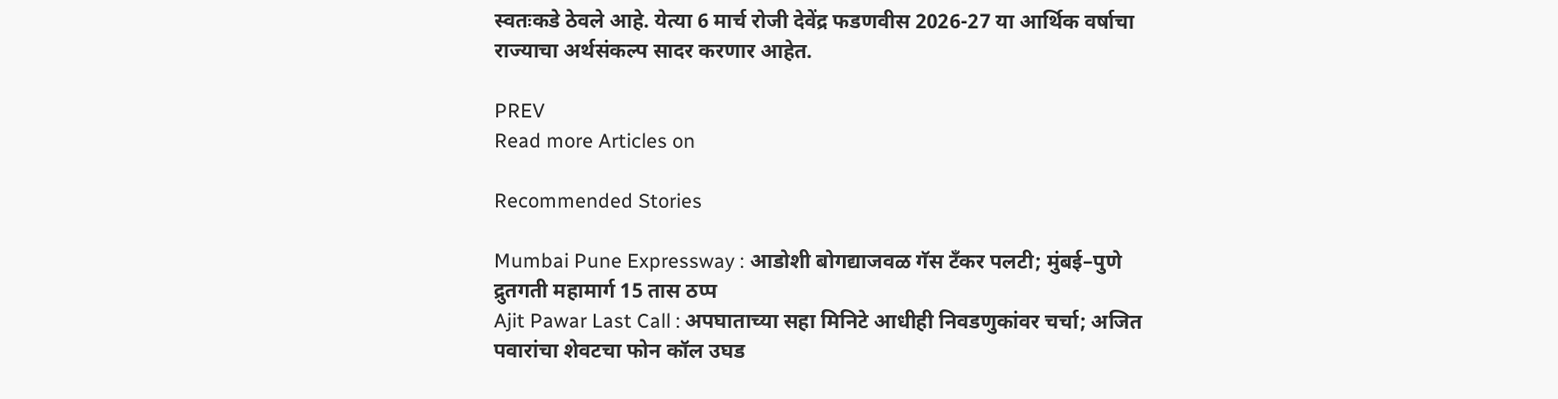स्वतःकडे ठेवले आहे. येत्या 6 मार्च रोजी देवेंद्र फडणवीस 2026-27 या आर्थिक वर्षाचा राज्याचा अर्थसंकल्प सादर करणार आहेत.

PREV
Read more Articles on

Recommended Stories

Mumbai Pune Expressway : आडोशी बोगद्याजवळ गॅस टँकर पलटी; मुंबई–पुणे द्रुतगती महामार्ग 15 तास ठप्प
Ajit Pawar Last Call : अपघाताच्या सहा मिनिटे आधीही निवडणुकांवर चर्चा; अजित पवारांचा शेवटचा फोन कॉल उघड